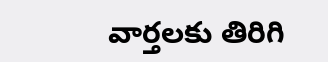వార్తలకు తిరిగి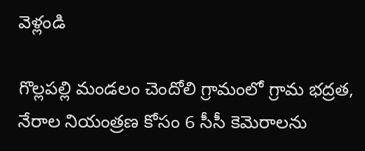వెళ్లండి

గొల్లపల్లి మండలం చెందోలి గ్రామంలో గ్రామ భద్రత, నేరాల నియంత్రణ కోసం 6 సీసీ కెమెరాలను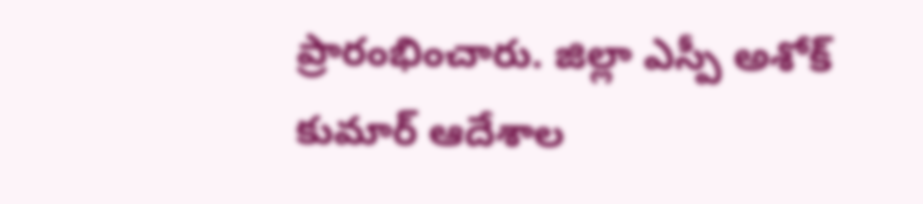ప్రారంభించారు. జిల్లా ఎస్పీ అశోక్ కుమార్ ఆదేశాల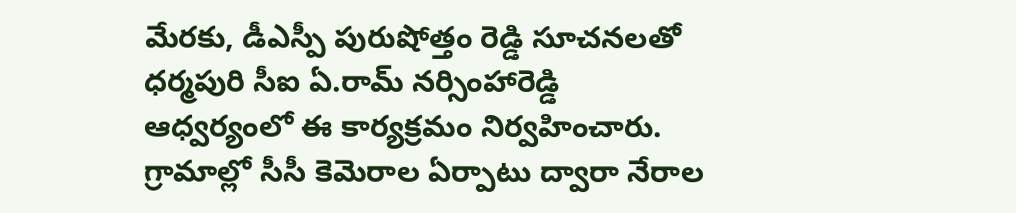మేరకు, డీఎస్పీ పురుషోత్తం రెడ్డి సూచనలతో ధర్మపురి సీఐ ఏ.రామ్ నర్సింహారెడ్డి ఆధ్వర్యంలో ఈ కార్యక్రమం నిర్వహించారు.
గ్రామాల్లో సీసీ కెమెరాల ఏర్పాటు ద్వారా నేరాల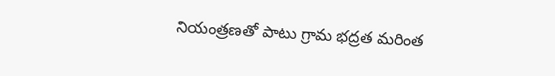నియంత్రణతో పాటు గ్రామ భద్రత మరింత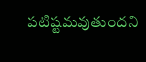పటిష్టమవుతుందని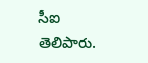సీఐ తెలిపారు.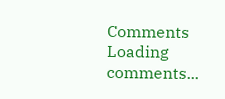Comments
Loading comments...